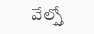వేల్స్తో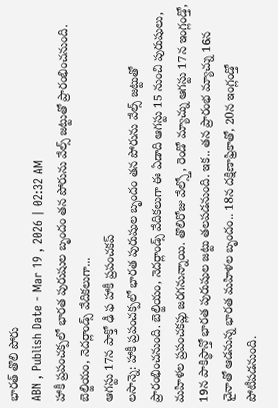భారత్ తొలి పోరు
ABN , Publish Date - Mar 19 , 2026 | 02:32 AM
హాకీ ప్రపంచక్పలో భారత పురుషుల బృందం తన పోరును వేల్స్ జట్టుతో ప్రారంభించనుంది. బెల్జియం, నెదర్లాండ్స్ వేదికలుగా...
ఆగస్టు 17న పాక్తో ఢీ ఫ హాకీ ప్రపంచకప్
లసాన్నె: హాకీ ప్రపంచక్పలో భారత పురుషుల బృందం తన పోరును వేల్స్ జట్టుతో ప్రారంభించనుంది. బెల్జియం, నెదర్లాండ్స్ వేదికలుగా ఈ ఏడాది ఆగస్టు 15 నుంచి పురుషులు, మహిళల ప్రపంచకప్లు జరగనున్నాయి. తొలిరోజు వేల్స్తో, రెండో మ్యాచ్ను ఆగస్టు 17న ఇంగ్లండ్తో, 19న పాకిస్థాన్తో భారత పురుషుల జట్టు తలపడనుంది. ఇక.. తన ప్రారంభ మ్యాచ్ను 16న చైనాతో ఆడనున్న భారత మహిళల బృందం.. 18న దక్షిణాఫ్రికాతో, 20న ఇంగ్లండ్తో పోటీపడనుంది.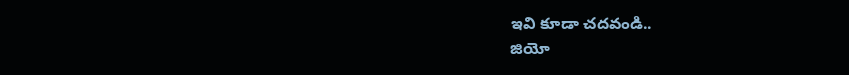ఇవి కూడా చదవండి..
జియో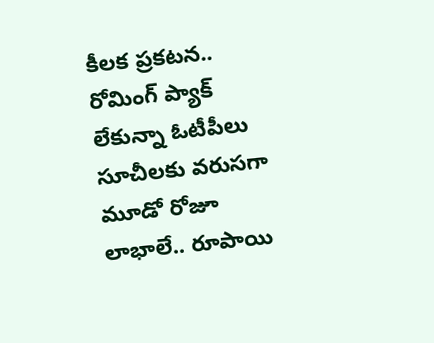కీలక ప్రకటన.. రోమింగ్ ప్యాక్ లేకున్నా ఓటీపీలు
సూచీలకు వరుసగా మూడో రోజూ లాభాలే.. రూపాయి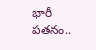భారీ పతనం..